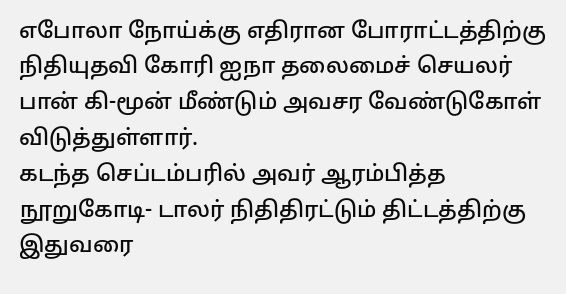எபோலா நோய்க்கு எதிரான போராட்டத்திற்கு நிதியுதவி கோரி ஐநா தலைமைச் செயலர் பான் கி-மூன் மீண்டும் அவசர வேண்டுகோள் விடுத்துள்ளார்.
கடந்த செப்டம்பரில் அவர் ஆரம்பித்த நூறுகோடி- டாலர் நிதிதிரட்டும் திட்டத்திற்கு இதுவரை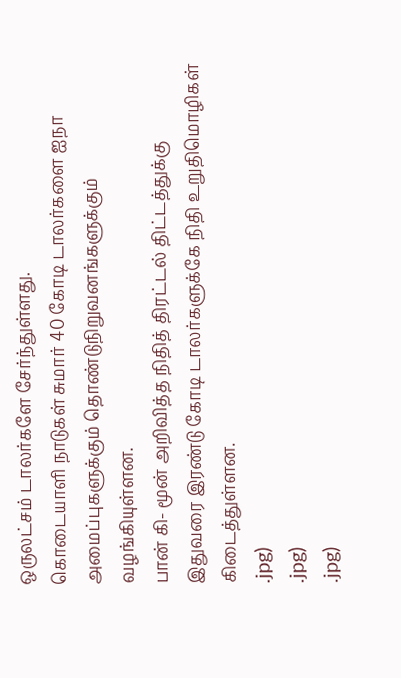ஒருலட்சம் டாலர்களே சேர்ந்துள்ளது.
கொடையாளி நாடுகள் சுமார் 40 கோடி டாலர்களை ஐநா அமைப்புகளுக்கும் தொண்டுநிறுவனங்களுக்கும் வழங்கியுள்ளன.
பான் கி- மூன் அறிவித்த நிதித் திரட்டல் திட்டத்துக்கு இதுவரை இரண்டு கோடி டாலர்களுக்கே நிதி உறுதிமொழிகள் கிடைத்துள்ளன.
.jpg)
.jpg)
.jpg)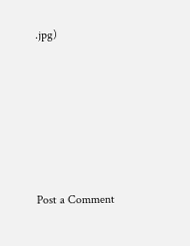.jpg)






Post a Comment